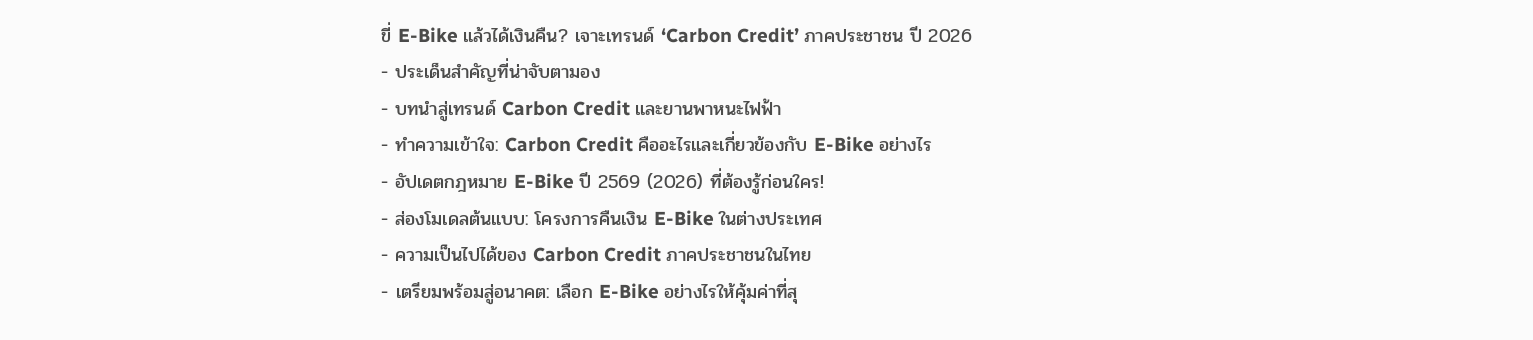ขี่ E-Bike แล้วได้เงินคืน? เจาะเทรนด์ ‘Carbon Credit’ ภาคประชาชน ปี 2026
- ประเด็นสำคัญที่น่าจับตามอง
- บทนำสู่เทรนด์ Carbon Credit และยานพาหนะไฟฟ้า
- ทำความเข้าใจ: Carbon Credit คืออะไรและเกี่ยวข้องกับ E-Bike อย่างไร
- อัปเดตกฎหมาย E-Bike ปี 2569 (2026) ที่ต้องรู้ก่อนใคร!
- ส่องโมเดลต้นแบบ: โครงการคืนเงิน E-Bike ในต่างประเทศ
- ความเป็นไปได้ของ Carbon Credit ภาคประชาชนในไทย
- เตรียมพร้อมสู่อนาคต: เลือก E-Bike อย่างไรให้คุ้มค่าที่สุ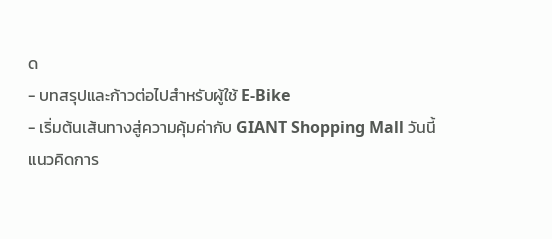ด
- บทสรุปและก้าวต่อไปสำหรับผู้ใช้ E-Bike
- เริ่มต้นเส้นทางสู่ความคุ้มค่ากับ GIANT Shopping Mall วันนี้
แนวคิดการ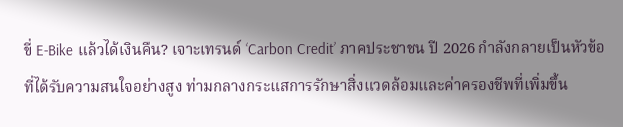ขี่ E-Bike แล้วได้เงินคืน? เจาะเทรนด์ ‘Carbon Credit’ ภาคประชาชน ปี 2026 กำลังกลายเป็นหัวข้อที่ได้รับความสนใจอย่างสูง ท่ามกลางกระแสการรักษาสิ่งแวดล้อมและค่าครองชีพที่เพิ่มขึ้น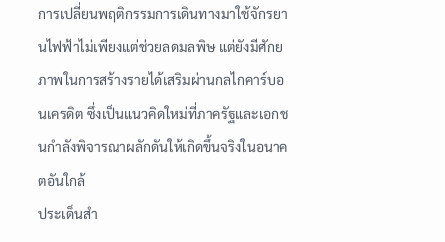การเปลี่ยนพฤติกรรมการเดินทางมาใช้จักรยานไฟฟ้าไม่เพียงแต่ช่วยลดมลพิษ แต่ยังมีศักยภาพในการสร้างรายได้เสริมผ่านกลไกคาร์บอนเครดิต ซึ่งเป็นแนวคิดใหม่ที่ภาครัฐและเอกชนกำลังพิจารณาผลักดันให้เกิดขึ้นจริงในอนาคตอันใกล้
ประเด็นสำ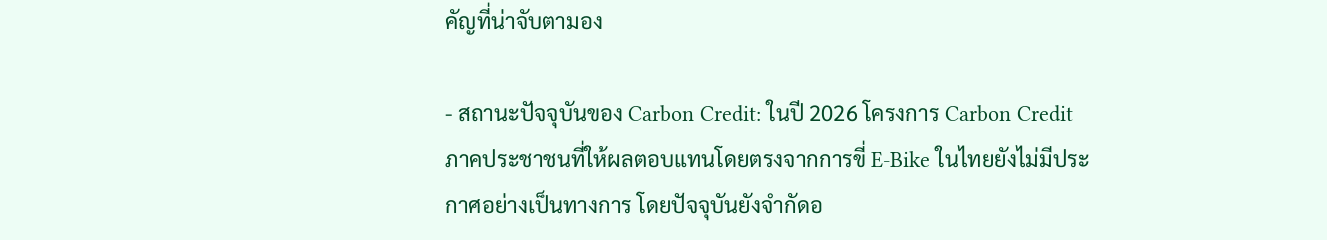คัญที่น่าจับตามอง

- สถานะปัจจุบันของ Carbon Credit: ในปี 2026 โครงการ Carbon Credit ภาคประชาชนที่ให้ผลตอบแทนโดยตรงจากการขี่ E-Bike ในไทยยังไม่มีประกาศอย่างเป็นทางการ โดยปัจจุบันยังจำกัดอ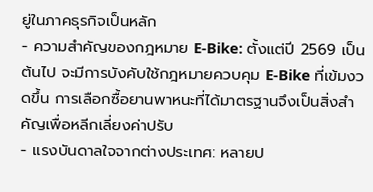ยู่ในภาคธุรกิจเป็นหลัก
- ความสำคัญของกฎหมาย E-Bike: ตั้งแต่ปี 2569 เป็นต้นไป จะมีการบังคับใช้กฎหมายควบคุม E-Bike ที่เข้มงวดขึ้น การเลือกซื้อยานพาหนะที่ได้มาตรฐานจึงเป็นสิ่งสำคัญเพื่อหลีกเลี่ยงค่าปรับ
- แรงบันดาลใจจากต่างประเทศ: หลายป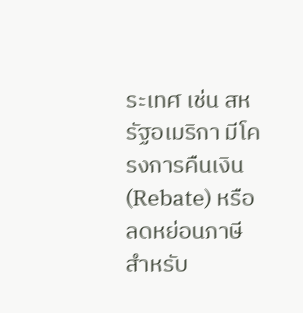ระเทศ เช่น สหรัฐอเมริกา มีโครงการคืนเงิน (Rebate) หรือลดหย่อนภาษีสำหรับ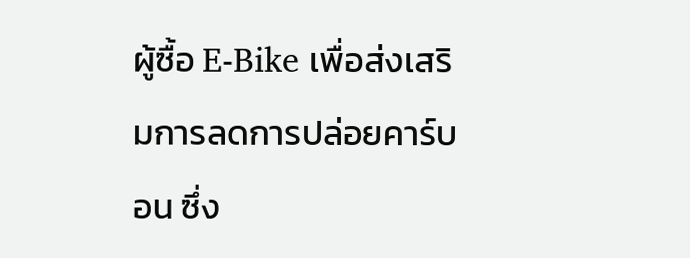ผู้ซื้อ E-Bike เพื่อส่งเสริมการลดการปล่อยคาร์บอน ซึ่ง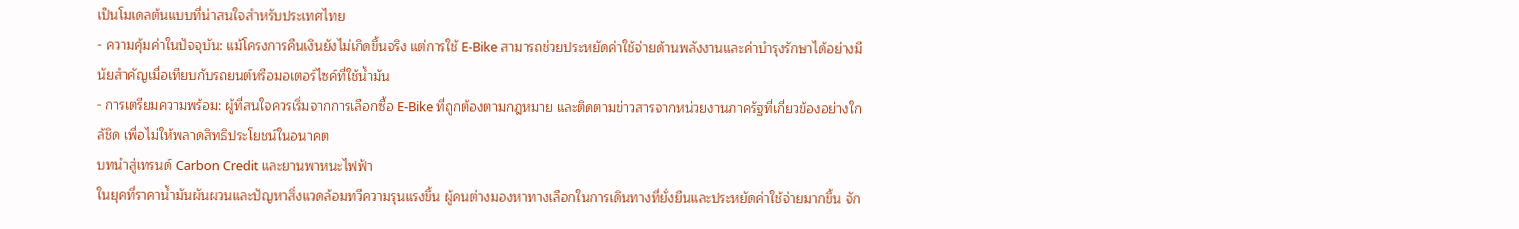เป็นโมเดลต้นแบบที่น่าสนใจสำหรับประเทศไทย
- ความคุ้มค่าในปัจจุบัน: แม้โครงการคืนเงินยังไม่เกิดขึ้นจริง แต่การใช้ E-Bike สามารถช่วยประหยัดค่าใช้จ่ายด้านพลังงานและค่าบำรุงรักษาได้อย่างมีนัยสำคัญเมื่อเทียบกับรถยนต์หรือมอเตอร์ไซค์ที่ใช้น้ำมัน
- การเตรียมความพร้อม: ผู้ที่สนใจควรเริ่มจากการเลือกซื้อ E-Bike ที่ถูกต้องตามกฎหมาย และติดตามข่าวสารจากหน่วยงานภาครัฐที่เกี่ยวข้องอย่างใกล้ชิด เพื่อไม่ให้พลาดสิทธิประโยชน์ในอนาคต
บทนำสู่เทรนด์ Carbon Credit และยานพาหนะไฟฟ้า
ในยุคที่ราคาน้ำมันผันผวนและปัญหาสิ่งแวดล้อมทวีความรุนแรงขึ้น ผู้คนต่างมองหาทางเลือกในการเดินทางที่ยั่งยืนและประหยัดค่าใช้จ่ายมากขึ้น จัก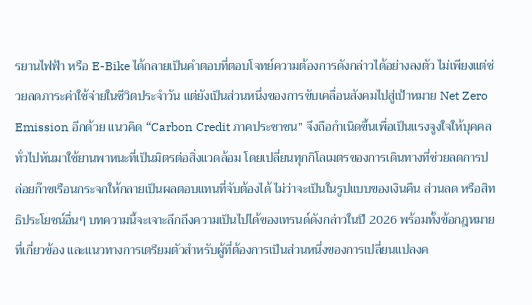รยานไฟฟ้า หรือ E-Bike ได้กลายเป็นคำตอบที่ตอบโจทย์ความต้องการดังกล่าวได้อย่างลงตัว ไม่เพียงแต่ช่วยลดภาระค่าใช้จ่ายในชีวิตประจำวัน แต่ยังเป็นส่วนหนึ่งของการขับเคลื่อนสังคมไปสู่เป้าหมาย Net Zero Emission อีกด้วย แนวคิด “Carbon Credit ภาคประชาชน” จึงถือกำเนิดขึ้นเพื่อเป็นแรงจูงใจให้บุคคลทั่วไปหันมาใช้ยานพาหนะที่เป็นมิตรต่อสิ่งแวดล้อม โดยเปลี่ยนทุกกิโลเมตรของการเดินทางที่ช่วยลดการปล่อยก๊าซเรือนกระจกให้กลายเป็นผลตอบแทนที่จับต้องได้ ไม่ว่าจะเป็นในรูปแบบของเงินคืน ส่วนลด หรือสิทธิประโยชน์อื่นๆ บทความนี้จะเจาะลึกถึงความเป็นไปได้ของเทรนด์ดังกล่าวในปี 2026 พร้อมทั้งข้อกฎหมายที่เกี่ยวข้อง และแนวทางการเตรียมตัวสำหรับผู้ที่ต้องการเป็นส่วนหนึ่งของการเปลี่ยนแปลงค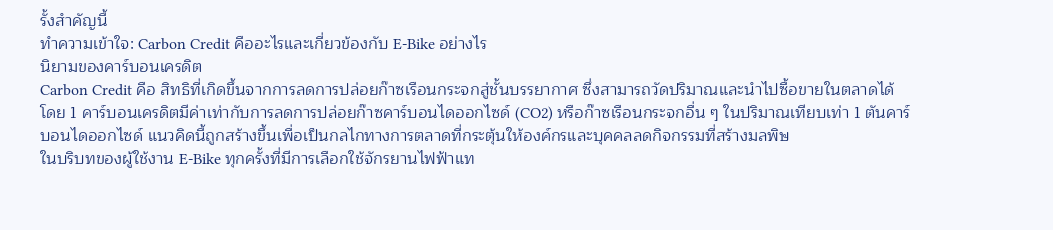รั้งสำคัญนี้
ทำความเข้าใจ: Carbon Credit คืออะไรและเกี่ยวข้องกับ E-Bike อย่างไร
นิยามของคาร์บอนเครดิต
Carbon Credit คือ สิทธิที่เกิดขึ้นจากการลดการปล่อยก๊าซเรือนกระจกสู่ชั้นบรรยากาศ ซึ่งสามารถวัดปริมาณและนำไปซื้อขายในตลาดได้ โดย 1 คาร์บอนเครดิตมีค่าเท่ากับการลดการปล่อยก๊าซคาร์บอนไดออกไซด์ (CO2) หรือก๊าซเรือนกระจกอื่น ๆ ในปริมาณเทียบเท่า 1 ตันคาร์บอนไดออกไซด์ แนวคิดนี้ถูกสร้างขึ้นเพื่อเป็นกลไกทางการตลาดที่กระตุ้นให้องค์กรและบุคคลลดกิจกรรมที่สร้างมลพิษ
ในบริบทของผู้ใช้งาน E-Bike ทุกครั้งที่มีการเลือกใช้จักรยานไฟฟ้าแท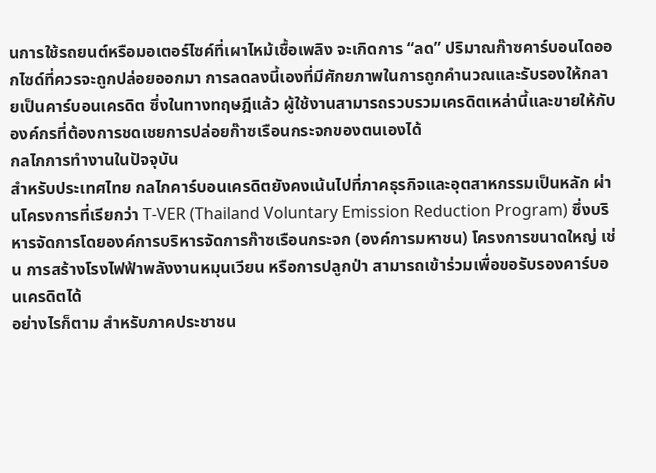นการใช้รถยนต์หรือมอเตอร์ไซค์ที่เผาไหม้เชื้อเพลิง จะเกิดการ “ลด” ปริมาณก๊าซคาร์บอนไดออกไซด์ที่ควรจะถูกปล่อยออกมา การลดลงนี้เองที่มีศักยภาพในการถูกคำนวณและรับรองให้กลายเป็นคาร์บอนเครดิต ซึ่งในทางทฤษฎีแล้ว ผู้ใช้งานสามารถรวบรวมเครดิตเหล่านี้และขายให้กับองค์กรที่ต้องการชดเชยการปล่อยก๊าซเรือนกระจกของตนเองได้
กลไกการทำงานในปัจจุบัน
สำหรับประเทศไทย กลไกคาร์บอนเครดิตยังคงเน้นไปที่ภาคธุรกิจและอุตสาหกรรมเป็นหลัก ผ่านโครงการที่เรียกว่า T-VER (Thailand Voluntary Emission Reduction Program) ซึ่งบริหารจัดการโดยองค์การบริหารจัดการก๊าซเรือนกระจก (องค์การมหาชน) โครงการขนาดใหญ่ เช่น การสร้างโรงไฟฟ้าพลังงานหมุนเวียน หรือการปลูกป่า สามารถเข้าร่วมเพื่อขอรับรองคาร์บอนเครดิตได้
อย่างไรก็ตาม สำหรับภาคประชาชน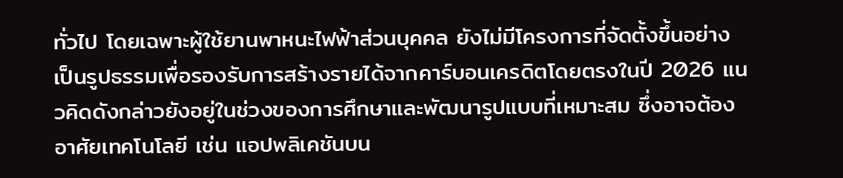ทั่วไป โดยเฉพาะผู้ใช้ยานพาหนะไฟฟ้าส่วนบุคคล ยังไม่มีโครงการที่จัดตั้งขึ้นอย่างเป็นรูปธรรมเพื่อรองรับการสร้างรายได้จากคาร์บอนเครดิตโดยตรงในปี 2026 แนวคิดดังกล่าวยังอยู่ในช่วงของการศึกษาและพัฒนารูปแบบที่เหมาะสม ซึ่งอาจต้องอาศัยเทคโนโลยี เช่น แอปพลิเคชันบน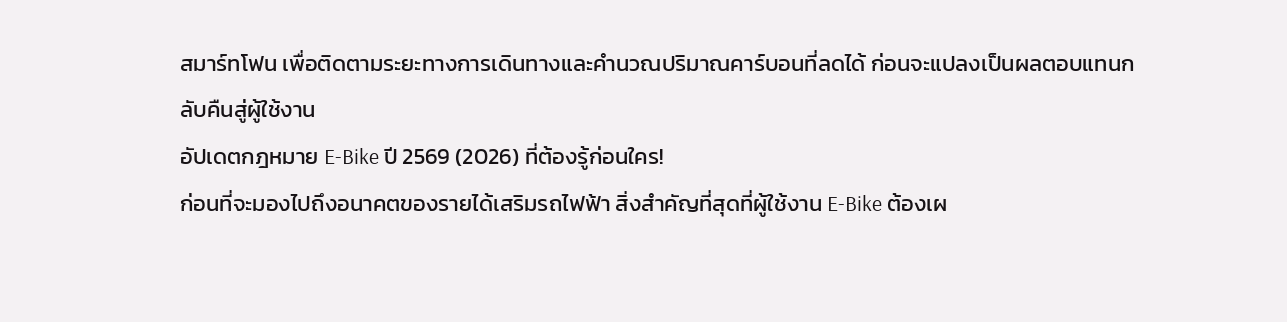สมาร์ทโฟน เพื่อติดตามระยะทางการเดินทางและคำนวณปริมาณคาร์บอนที่ลดได้ ก่อนจะแปลงเป็นผลตอบแทนกลับคืนสู่ผู้ใช้งาน
อัปเดตกฎหมาย E-Bike ปี 2569 (2026) ที่ต้องรู้ก่อนใคร!
ก่อนที่จะมองไปถึงอนาคตของรายได้เสริมรถไฟฟ้า สิ่งสำคัญที่สุดที่ผู้ใช้งาน E-Bike ต้องเผ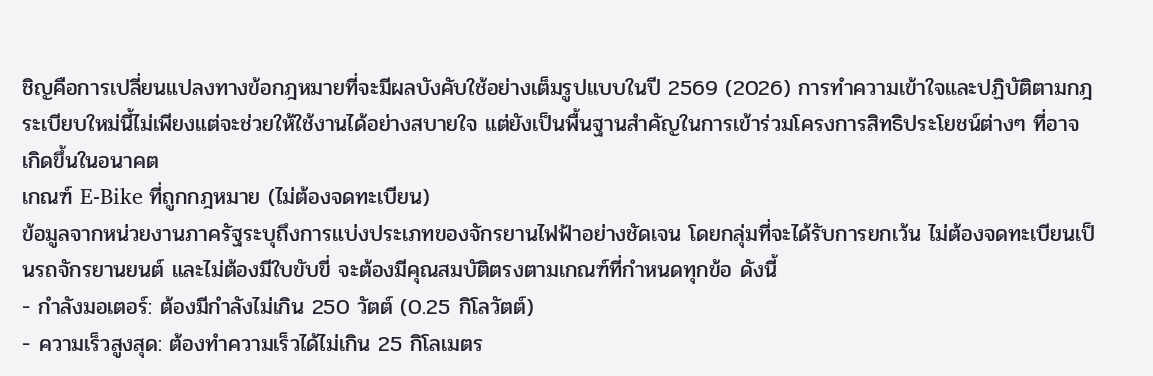ชิญคือการเปลี่ยนแปลงทางข้อกฎหมายที่จะมีผลบังคับใช้อย่างเต็มรูปแบบในปี 2569 (2026) การทำความเข้าใจและปฏิบัติตามกฎระเบียบใหม่นี้ไม่เพียงแต่จะช่วยให้ใช้งานได้อย่างสบายใจ แต่ยังเป็นพื้นฐานสำคัญในการเข้าร่วมโครงการสิทธิประโยชน์ต่างๆ ที่อาจเกิดขึ้นในอนาคต
เกณฑ์ E-Bike ที่ถูกกฎหมาย (ไม่ต้องจดทะเบียน)
ข้อมูลจากหน่วยงานภาครัฐระบุถึงการแบ่งประเภทของจักรยานไฟฟ้าอย่างชัดเจน โดยกลุ่มที่จะได้รับการยกเว้น ไม่ต้องจดทะเบียนเป็นรถจักรยานยนต์ และไม่ต้องมีใบขับขี่ จะต้องมีคุณสมบัติตรงตามเกณฑ์ที่กำหนดทุกข้อ ดังนี้
- กำลังมอเตอร์: ต้องมีกำลังไม่เกิน 250 วัตต์ (0.25 กิโลวัตต์)
- ความเร็วสูงสุด: ต้องทำความเร็วได้ไม่เกิน 25 กิโลเมตร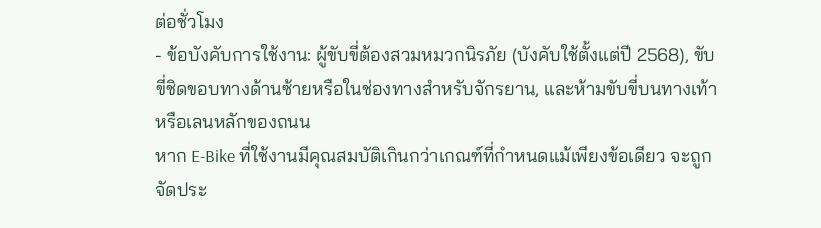ต่อชั่วโมง
- ข้อบังคับการใช้งาน: ผู้ขับขี่ต้องสวมหมวกนิรภัย (บังคับใช้ตั้งแต่ปี 2568), ขับขี่ชิดขอบทางด้านซ้ายหรือในช่องทางสำหรับจักรยาน, และห้ามขับขี่บนทางเท้าหรือเลนหลักของถนน
หาก E-Bike ที่ใช้งานมีคุณสมบัติเกินกว่าเกณฑ์ที่กำหนดแม้เพียงข้อเดียว จะถูกจัดประ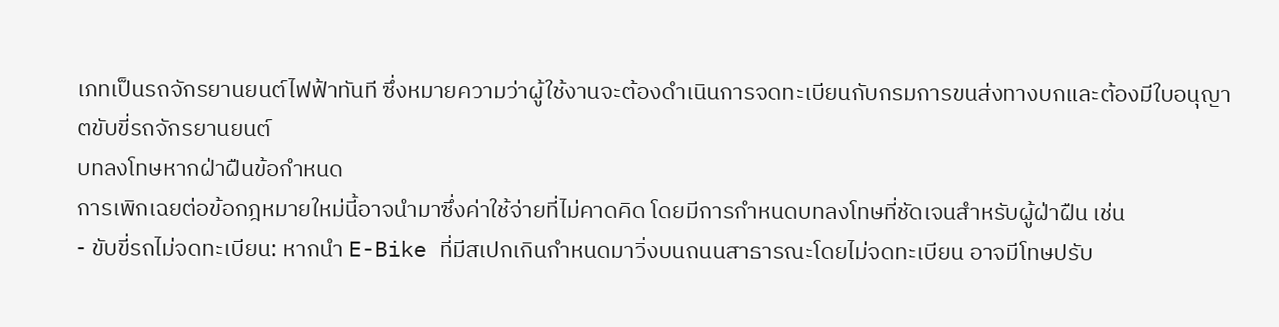เภทเป็นรถจักรยานยนต์ไฟฟ้าทันที ซึ่งหมายความว่าผู้ใช้งานจะต้องดำเนินการจดทะเบียนกับกรมการขนส่งทางบกและต้องมีใบอนุญาตขับขี่รถจักรยานยนต์
บทลงโทษหากฝ่าฝืนข้อกำหนด
การเพิกเฉยต่อข้อกฎหมายใหม่นี้อาจนำมาซึ่งค่าใช้จ่ายที่ไม่คาดคิด โดยมีการกำหนดบทลงโทษที่ชัดเจนสำหรับผู้ฝ่าฝืน เช่น
- ขับขี่รถไม่จดทะเบียน: หากนำ E-Bike ที่มีสเปกเกินกำหนดมาวิ่งบนถนนสาธารณะโดยไม่จดทะเบียน อาจมีโทษปรับ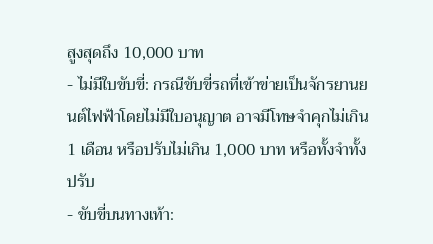สูงสุดถึง 10,000 บาท
- ไม่มีใบขับขี่: กรณีขับขี่รถที่เข้าข่ายเป็นจักรยานยนต์ไฟฟ้าโดยไม่มีใบอนุญาต อาจมีโทษจำคุกไม่เกิน 1 เดือน หรือปรับไม่เกิน 1,000 บาท หรือทั้งจำทั้งปรับ
- ขับขี่บนทางเท้า: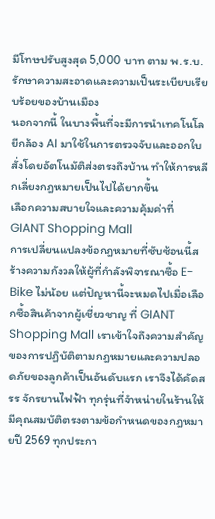มีโทษปรับสูงสุด 5,000 บาท ตาม พ.ร.บ.รักษาความสะอาดและความเป็นระเบียบเรียบร้อยของบ้านเมือง
นอกจากนี้ ในบางพื้นที่จะมีการนำเทคโนโลยีกล้อง AI มาใช้ในการตรวจจับและออกใบสั่งโดยอัตโนมัติส่งตรงถึงบ้าน ทำให้การหลีกเลี่ยงกฎหมายเป็นไปได้ยากขึ้น
เลือกความสบายใจและความคุ้มค่าที่ GIANT Shopping Mall
การเปลี่ยนแปลงข้อกฎหมายที่ซับซ้อนนี้สร้างความกังวลให้ผู้ที่กำลังพิจารณาซื้อ E-Bike ไม่น้อย แต่ปัญหานี้จะหมดไปเมื่อเลือกซื้อสินค้าจากผู้เชี่ยวชาญ ที่ GIANT Shopping Mall เราเข้าใจถึงความสำคัญของการปฏิบัติตามกฎหมายและความปลอดภัยของลูกค้าเป็นอันดับแรก เราจึงได้คัดสรร จักรยานไฟฟ้า ทุกรุ่นที่จำหน่ายในร้านให้มีคุณสมบัติตรงตามข้อกำหนดของกฎหมายปี 2569 ทุกประกา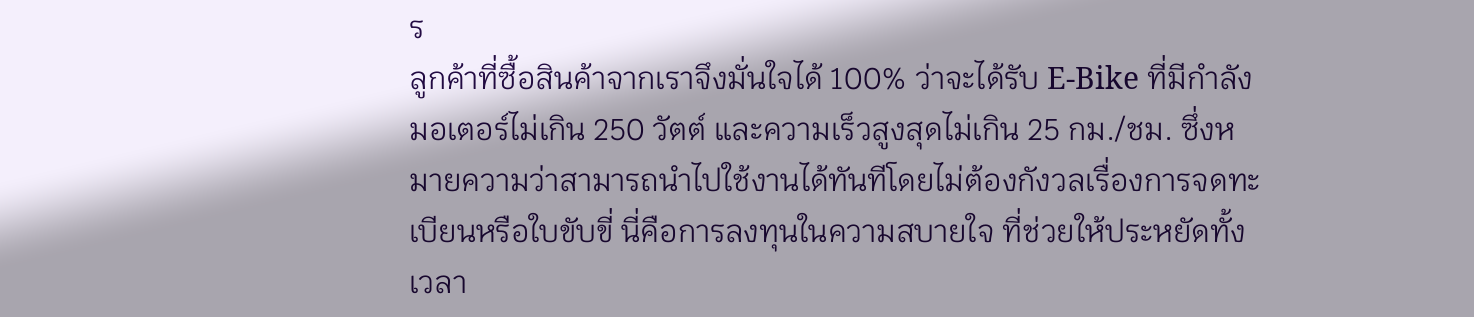ร
ลูกค้าที่ซื้อสินค้าจากเราจึงมั่นใจได้ 100% ว่าจะได้รับ E-Bike ที่มีกำลังมอเตอร์ไม่เกิน 250 วัตต์ และความเร็วสูงสุดไม่เกิน 25 กม./ชม. ซึ่งหมายความว่าสามารถนำไปใช้งานได้ทันทีโดยไม่ต้องกังวลเรื่องการจดทะเบียนหรือใบขับขี่ นี่คือการลงทุนในความสบายใจ ที่ช่วยให้ประหยัดทั้งเวลา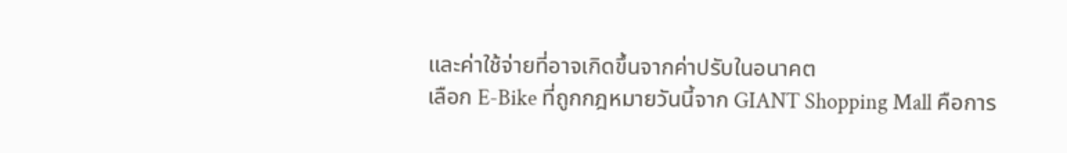และค่าใช้จ่ายที่อาจเกิดขึ้นจากค่าปรับในอนาคต
เลือก E-Bike ที่ถูกกฎหมายวันนี้จาก GIANT Shopping Mall คือการ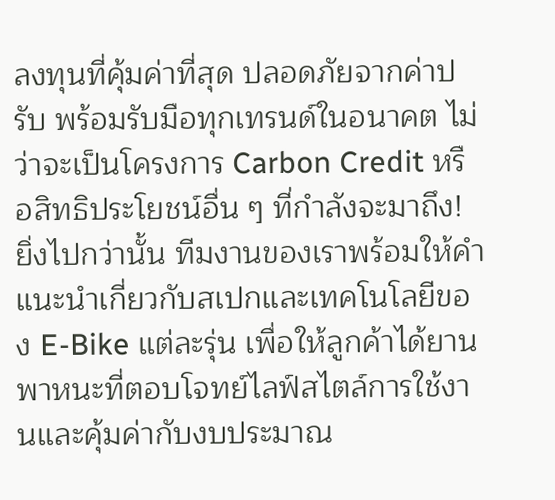ลงทุนที่คุ้มค่าที่สุด ปลอดภัยจากค่าปรับ พร้อมรับมือทุกเทรนด์ในอนาคต ไม่ว่าจะเป็นโครงการ Carbon Credit หรือสิทธิประโยชน์อื่น ๆ ที่กำลังจะมาถึง!
ยิ่งไปกว่านั้น ทีมงานของเราพร้อมให้คำแนะนำเกี่ยวกับสเปกและเทคโนโลยีของ E-Bike แต่ละรุ่น เพื่อให้ลูกค้าได้ยานพาหนะที่ตอบโจทย์ไลฟ์สไตล์การใช้งานและคุ้มค่ากับงบประมาณ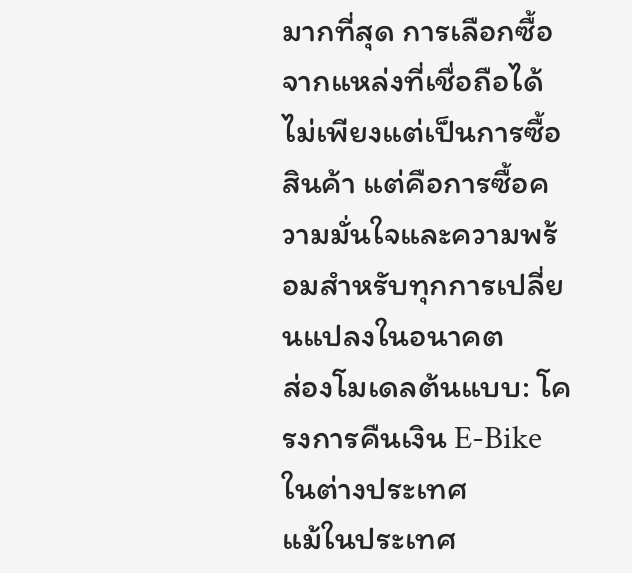มากที่สุด การเลือกซื้อจากแหล่งที่เชื่อถือได้ไม่เพียงแต่เป็นการซื้อสินค้า แต่คือการซื้อความมั่นใจและความพร้อมสำหรับทุกการเปลี่ยนแปลงในอนาคต
ส่องโมเดลต้นแบบ: โครงการคืนเงิน E-Bike ในต่างประเทศ
แม้ในประเทศ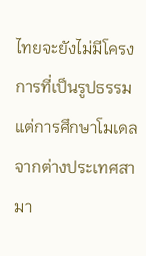ไทยจะยังไม่มีโครงการที่เป็นรูปธรรม แต่การศึกษาโมเดลจากต่างประเทศสามา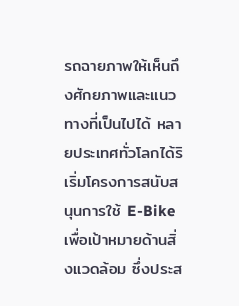รถฉายภาพให้เห็นถึงศักยภาพและแนวทางที่เป็นไปได้ หลายประเทศทั่วโลกได้ริเริ่มโครงการสนับสนุนการใช้ E-Bike เพื่อเป้าหมายด้านสิ่งแวดล้อม ซึ่งประส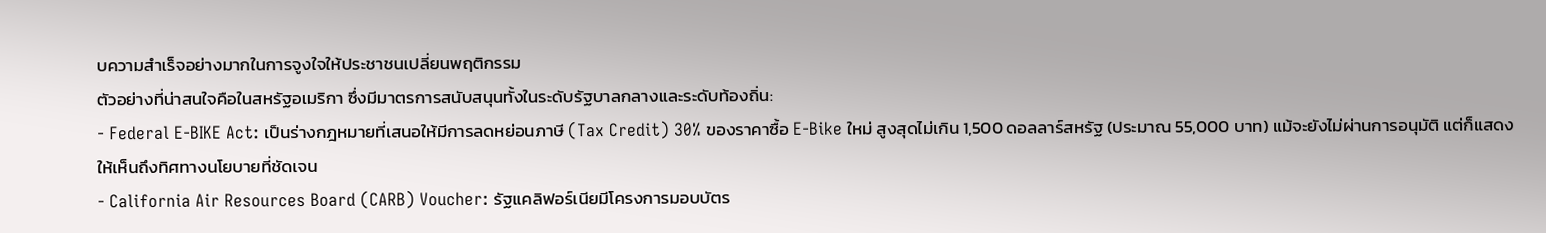บความสำเร็จอย่างมากในการจูงใจให้ประชาชนเปลี่ยนพฤติกรรม
ตัวอย่างที่น่าสนใจคือในสหรัฐอเมริกา ซึ่งมีมาตรการสนับสนุนทั้งในระดับรัฐบาลกลางและระดับท้องถิ่น:
- Federal E-BIKE Act: เป็นร่างกฎหมายที่เสนอให้มีการลดหย่อนภาษี (Tax Credit) 30% ของราคาซื้อ E-Bike ใหม่ สูงสุดไม่เกิน 1,500 ดอลลาร์สหรัฐ (ประมาณ 55,000 บาท) แม้จะยังไม่ผ่านการอนุมัติ แต่ก็แสดงให้เห็นถึงทิศทางนโยบายที่ชัดเจน
- California Air Resources Board (CARB) Voucher: รัฐแคลิฟอร์เนียมีโครงการมอบบัตร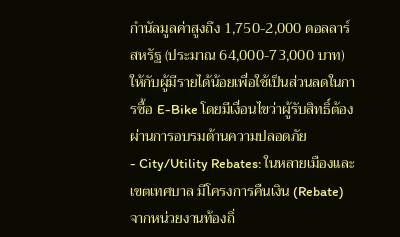กำนัลมูลค่าสูงถึง 1,750-2,000 ดอลลาร์สหรัฐ (ประมาณ 64,000-73,000 บาท) ให้กับผู้มีรายได้น้อยเพื่อใช้เป็นส่วนลดในการซื้อ E-Bike โดยมีเงื่อนไขว่าผู้รับสิทธิ์ต้องผ่านการอบรมด้านความปลอดภัย
- City/Utility Rebates: ในหลายเมืองและเขตเทศบาล มีโครงการคืนเงิน (Rebate) จากหน่วยงานท้องถิ่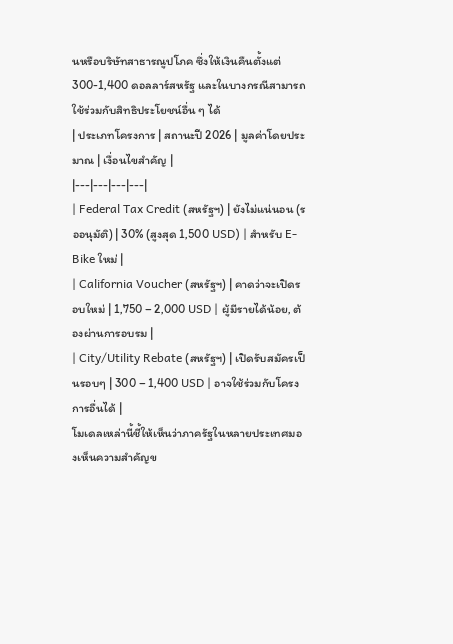นหรือบริษัทสาธารณูปโภค ซึ่งให้เงินคืนตั้งแต่ 300-1,400 ดอลลาร์สหรัฐ และในบางกรณีสามารถใช้ร่วมกับสิทธิประโยชน์อื่น ๆ ได้
| ประเภทโครงการ | สถานะปี 2026 | มูลค่าโดยประมาณ | เงื่อนไขสำคัญ |
|---|---|---|---|
| Federal Tax Credit (สหรัฐฯ) | ยังไม่แน่นอน (รออนุมัติ) | 30% (สูงสุด 1,500 USD) | สำหรับ E-Bike ใหม่ |
| California Voucher (สหรัฐฯ) | คาดว่าจะเปิดรอบใหม่ | 1,750 – 2,000 USD | ผู้มีรายได้น้อย, ต้องผ่านการอบรม |
| City/Utility Rebate (สหรัฐฯ) | เปิดรับสมัครเป็นรอบๆ | 300 – 1,400 USD | อาจใช้ร่วมกับโครงการอื่นได้ |
โมเดลเหล่านี้ชี้ให้เห็นว่าภาครัฐในหลายประเทศมองเห็นความสำคัญข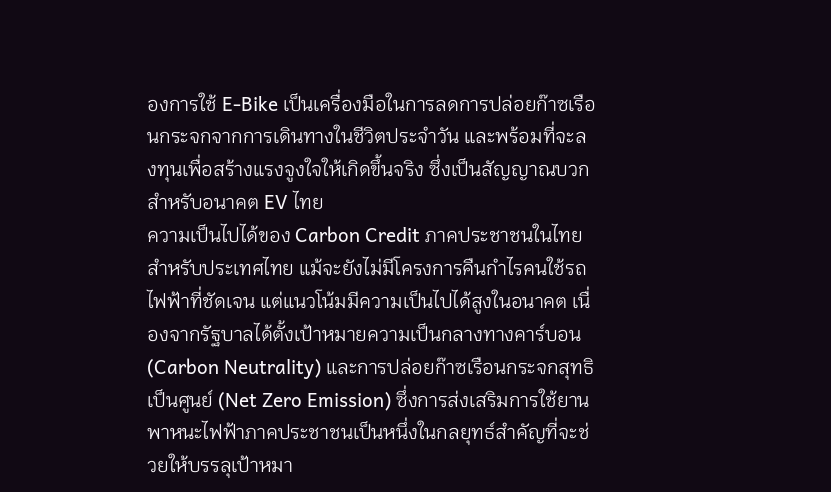องการใช้ E-Bike เป็นเครื่องมือในการลดการปล่อยก๊าซเรือนกระจกจากการเดินทางในชีวิตประจำวัน และพร้อมที่จะลงทุนเพื่อสร้างแรงจูงใจให้เกิดขึ้นจริง ซึ่งเป็นสัญญาณบวกสำหรับอนาคต EV ไทย
ความเป็นไปได้ของ Carbon Credit ภาคประชาชนในไทย
สำหรับประเทศไทย แม้จะยังไม่มีโครงการคืนกำไรคนใช้รถไฟฟ้าที่ชัดเจน แต่แนวโน้มมีความเป็นไปได้สูงในอนาคต เนื่องจากรัฐบาลได้ตั้งเป้าหมายความเป็นกลางทางคาร์บอน (Carbon Neutrality) และการปล่อยก๊าซเรือนกระจกสุทธิเป็นศูนย์ (Net Zero Emission) ซึ่งการส่งเสริมการใช้ยานพาหนะไฟฟ้าภาคประชาชนเป็นหนึ่งในกลยุทธ์สำคัญที่จะช่วยให้บรรลุเป้าหมา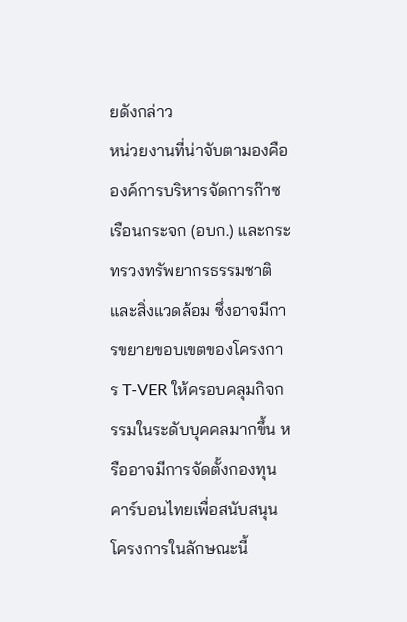ยดังกล่าว
หน่วยงานที่น่าจับตามองคือ องค์การบริหารจัดการก๊าซเรือนกระจก (อบก.) และกระทรวงทรัพยากรธรรมชาติและสิ่งแวดล้อม ซึ่งอาจมีการขยายขอบเขตของโครงการ T-VER ให้ครอบคลุมกิจกรรมในระดับบุคคลมากขึ้น หรืออาจมีการจัดตั้งกองทุนคาร์บอนไทยเพื่อสนับสนุนโครงการในลักษณะนี้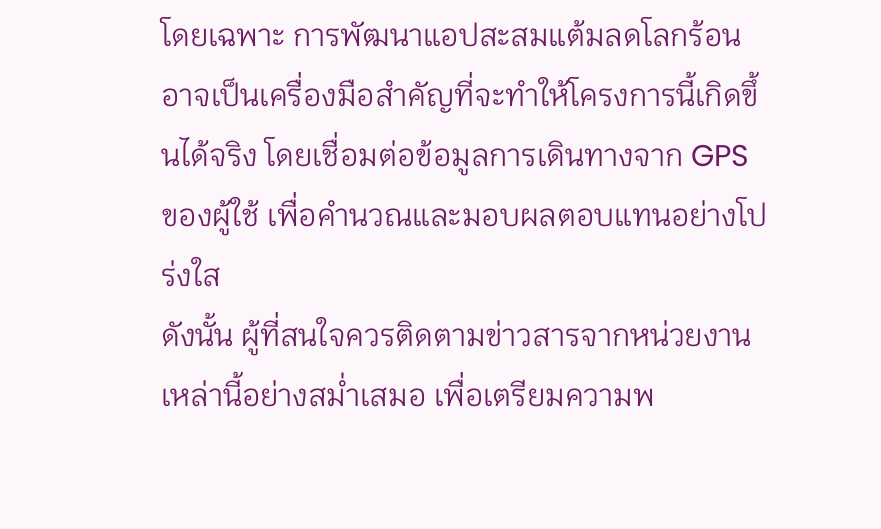โดยเฉพาะ การพัฒนาแอปสะสมแต้มลดโลกร้อนอาจเป็นเครื่องมือสำคัญที่จะทำให้โครงการนี้เกิดขึ้นได้จริง โดยเชื่อมต่อข้อมูลการเดินทางจาก GPS ของผู้ใช้ เพื่อคำนวณและมอบผลตอบแทนอย่างโปร่งใส
ดังนั้น ผู้ที่สนใจควรติดตามข่าวสารจากหน่วยงานเหล่านี้อย่างสม่ำเสมอ เพื่อเตรียมความพ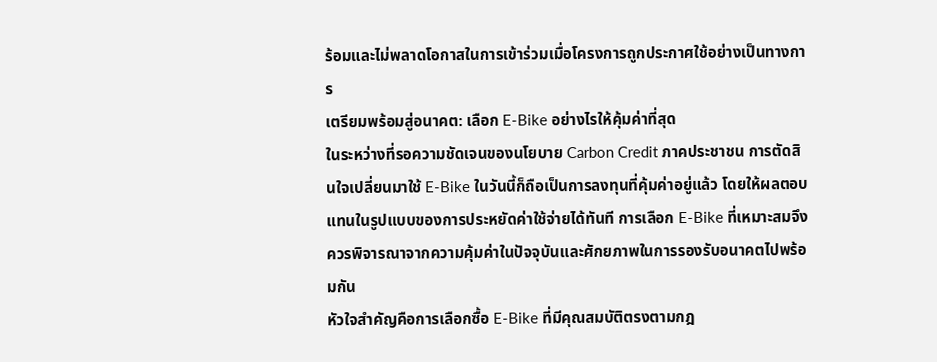ร้อมและไม่พลาดโอกาสในการเข้าร่วมเมื่อโครงการถูกประกาศใช้อย่างเป็นทางการ
เตรียมพร้อมสู่อนาคต: เลือก E-Bike อย่างไรให้คุ้มค่าที่สุด
ในระหว่างที่รอความชัดเจนของนโยบาย Carbon Credit ภาคประชาชน การตัดสินใจเปลี่ยนมาใช้ E-Bike ในวันนี้ก็ถือเป็นการลงทุนที่คุ้มค่าอยู่แล้ว โดยให้ผลตอบแทนในรูปแบบของการประหยัดค่าใช้จ่ายได้ทันที การเลือก E-Bike ที่เหมาะสมจึงควรพิจารณาจากความคุ้มค่าในปัจจุบันและศักยภาพในการรองรับอนาคตไปพร้อมกัน
หัวใจสำคัญคือการเลือกซื้อ E-Bike ที่มีคุณสมบัติตรงตามกฎ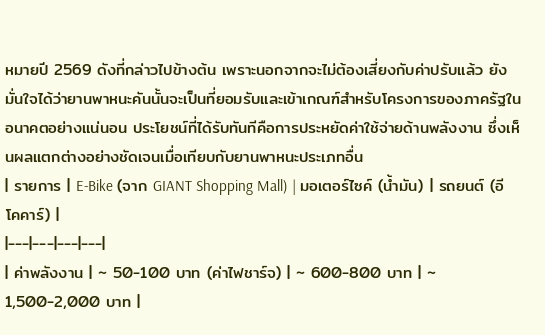หมายปี 2569 ดังที่กล่าวไปข้างต้น เพราะนอกจากจะไม่ต้องเสี่ยงกับค่าปรับแล้ว ยังมั่นใจได้ว่ายานพาหนะคันนั้นจะเป็นที่ยอมรับและเข้าเกณฑ์สำหรับโครงการของภาครัฐในอนาคตอย่างแน่นอน ประโยชน์ที่ได้รับทันทีคือการประหยัดค่าใช้จ่ายด้านพลังงาน ซึ่งเห็นผลแตกต่างอย่างชัดเจนเมื่อเทียบกับยานพาหนะประเภทอื่น
| รายการ | E-Bike (จาก GIANT Shopping Mall) | มอเตอร์ไซค์ (น้ำมัน) | รถยนต์ (อีโคคาร์) |
|---|---|---|---|
| ค่าพลังงาน | ~ 50-100 บาท (ค่าไฟชาร์จ) | ~ 600-800 บาท | ~ 1,500-2,000 บาท |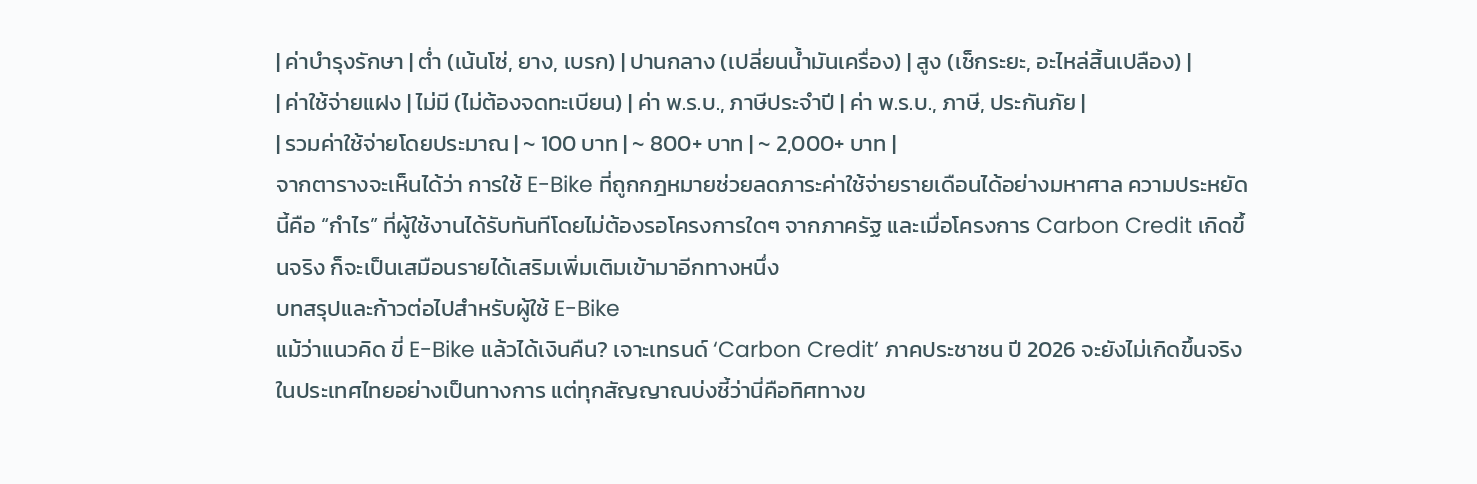| ค่าบำรุงรักษา | ต่ำ (เน้นโซ่, ยาง, เบรก) | ปานกลาง (เปลี่ยนน้ำมันเครื่อง) | สูง (เช็กระยะ, อะไหล่สิ้นเปลือง) |
| ค่าใช้จ่ายแฝง | ไม่มี (ไม่ต้องจดทะเบียน) | ค่า พ.ร.บ., ภาษีประจำปี | ค่า พ.ร.บ., ภาษี, ประกันภัย |
| รวมค่าใช้จ่ายโดยประมาณ | ~ 100 บาท | ~ 800+ บาท | ~ 2,000+ บาท |
จากตารางจะเห็นได้ว่า การใช้ E-Bike ที่ถูกกฎหมายช่วยลดภาระค่าใช้จ่ายรายเดือนได้อย่างมหาศาล ความประหยัดนี้คือ “กำไร” ที่ผู้ใช้งานได้รับทันทีโดยไม่ต้องรอโครงการใดๆ จากภาครัฐ และเมื่อโครงการ Carbon Credit เกิดขึ้นจริง ก็จะเป็นเสมือนรายได้เสริมเพิ่มเติมเข้ามาอีกทางหนึ่ง
บทสรุปและก้าวต่อไปสำหรับผู้ใช้ E-Bike
แม้ว่าแนวคิด ขี่ E-Bike แล้วได้เงินคืน? เจาะเทรนด์ ‘Carbon Credit’ ภาคประชาชน ปี 2026 จะยังไม่เกิดขึ้นจริงในประเทศไทยอย่างเป็นทางการ แต่ทุกสัญญาณบ่งชี้ว่านี่คือทิศทางข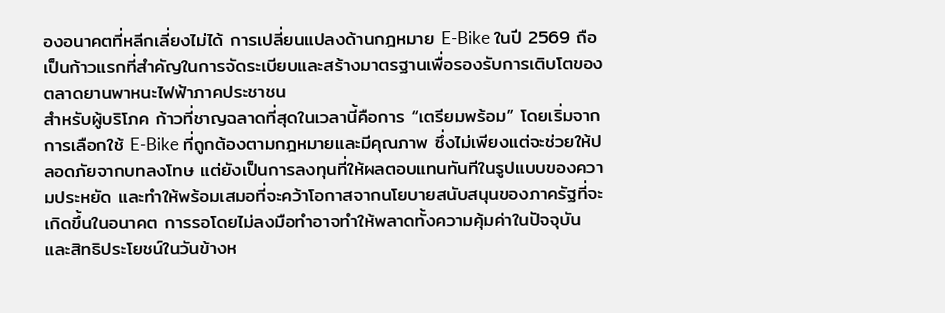องอนาคตที่หลีกเลี่ยงไม่ได้ การเปลี่ยนแปลงด้านกฎหมาย E-Bike ในปี 2569 ถือเป็นก้าวแรกที่สำคัญในการจัดระเบียบและสร้างมาตรฐานเพื่อรองรับการเติบโตของตลาดยานพาหนะไฟฟ้าภาคประชาชน
สำหรับผู้บริโภค ก้าวที่ชาญฉลาดที่สุดในเวลานี้คือการ “เตรียมพร้อม” โดยเริ่มจากการเลือกใช้ E-Bike ที่ถูกต้องตามกฎหมายและมีคุณภาพ ซึ่งไม่เพียงแต่จะช่วยให้ปลอดภัยจากบทลงโทษ แต่ยังเป็นการลงทุนที่ให้ผลตอบแทนทันทีในรูปแบบของความประหยัด และทำให้พร้อมเสมอที่จะคว้าโอกาสจากนโยบายสนับสนุนของภาครัฐที่จะเกิดขึ้นในอนาคต การรอโดยไม่ลงมือทำอาจทำให้พลาดทั้งความคุ้มค่าในปัจจุบันและสิทธิประโยชน์ในวันข้างห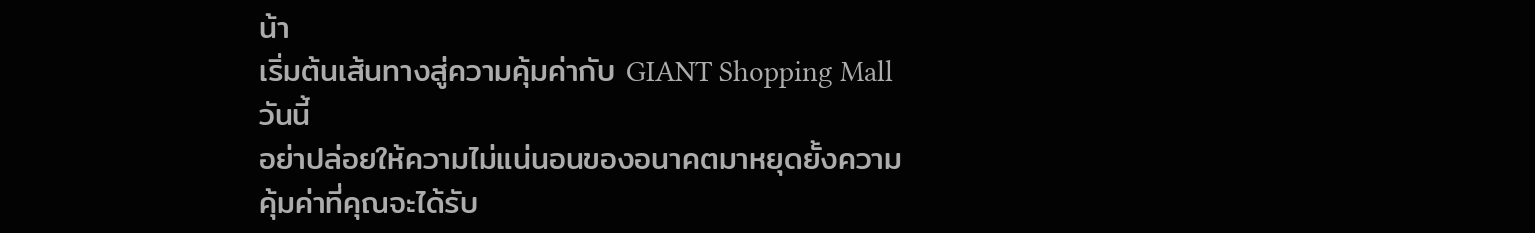น้า
เริ่มต้นเส้นทางสู่ความคุ้มค่ากับ GIANT Shopping Mall วันนี้
อย่าปล่อยให้ความไม่แน่นอนของอนาคตมาหยุดยั้งความคุ้มค่าที่คุณจะได้รับ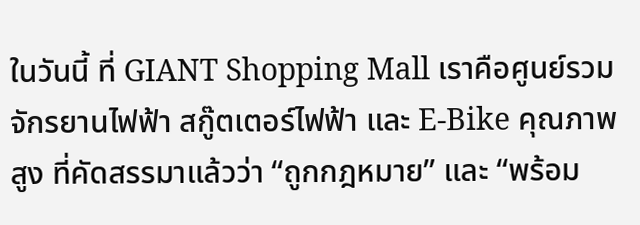ในวันนี้ ที่ GIANT Shopping Mall เราคือศูนย์รวมจักรยานไฟฟ้า สกู๊ตเตอร์ไฟฟ้า และ E-Bike คุณภาพสูง ที่คัดสรรมาแล้วว่า “ถูกกฎหมาย” และ “พร้อม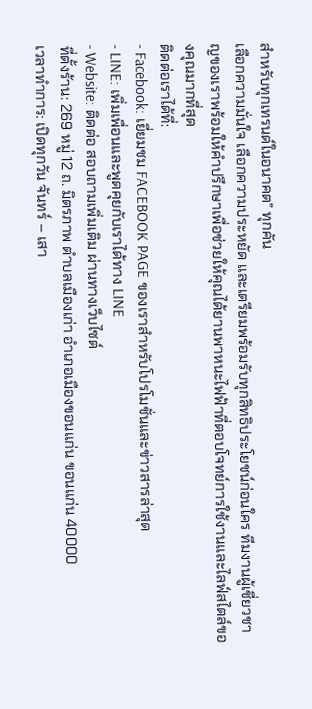สำหรับทุกเทรนด์ในอนาคต” ทุกคัน
เลือกความมั่นใจ เลือกความประหยัด และเตรียมพร้อมรับทุกสิทธิประโยชน์ก่อนใคร ทีมงานผู้เชี่ยวชาญของเราพร้อมให้คำปรึกษาเพื่อช่วยให้คุณได้ยานพาหนะไฟฟ้าที่ตอบโจทย์การใช้งานและไลฟ์สไตล์ของคุณมากที่สุด
ติดต่อเราได้ที่:
- Facebook: เยี่ยมชม FACEBOOK PAGE ของเราสำหรับโปรโมชั่นและข่าวสารล่าสุด
- LINE: เพิ่มเพื่อนและพูดคุยกับเราได้ทาง LINE
- Website: ติดต่อ สอบถามเพิ่มเติม ผ่านทางเว็บไซต์
ที่ตั้งร้าน: 269 หมู่ 12 ถ. มิตรภาพ ตำบลเมืองเก่า อำเภอเมืองขอนแก่น ขอนแก่น 40000
เวลาทำการ: เปิดทุกวัน จันทร์ – เสา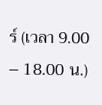ร์ (เวลา 9.00 – 18.00 น.)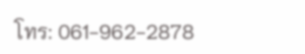โทร: 061-962-2878